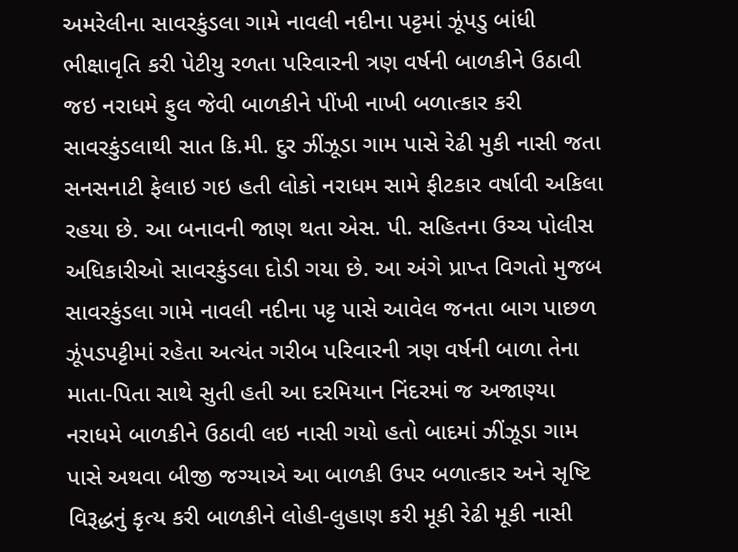અમરેલીના સાવરકુંડલા ગામે નાવલી નદીના પટ્ટમાં ઝૂંપડુ બાંધી ભીક્ષાવૃતિ કરી પેટીયુ રળતા પરિવારની ત્રણ વર્ષની બાળકીને ઉઠાવી જઇ નરાધમે ફુલ જેવી બાળકીને પીંખી નાખી બળાત્કાર કરી સાવરકુંડલાથી સાત કિ.મી. દુર ઝીંઝૂડા ગામ પાસે રેઢી મુકી નાસી જતા સનસનાટી ફેલાઇ ગઇ હતી લોકો નરાધમ સામે ફીટકાર વર્ષાવી અકિલા રહયા છે. આ બનાવની જાણ થતા એસ. પી. સહિતના ઉચ્ચ પોલીસ અધિકારીઓ સાવરકુંડલા દોડી ગયા છે. આ અંગે પ્રાપ્ત વિગતો મુજબ સાવરકુંડલા ગામે નાવલી નદીના પટ્ટ પાસે આવેલ જનતા બાગ પાછળ ઝૂંપડપટ્ટીમાં રહેતા અત્યંત ગરીબ પરિવારની ત્રણ વર્ષની બાળા તેના માતા-પિતા સાથે સુતી હતી આ દરમિયાન નિંદરમાં જ અજાણ્યા નરાધમે બાળકીને ઉઠાવી લઇ નાસી ગયો હતો બાદમાં ઝીંઝૂડા ગામ પાસે અથવા બીજી જગ્યાએ આ બાળકી ઉપર બળાત્કાર અને સૃષ્ટિ વિરૂદ્ધનું કૃત્ય કરી બાળકીને લોહી-લુહાણ કરી મૂકી રેઢી મૂકી નાસી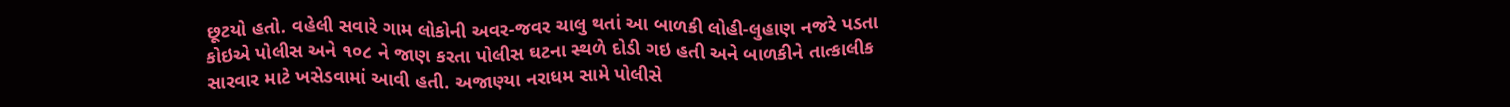છૂટયો હતો. વહેલી સવારે ગામ લોકોની અવર-જવર ચાલુ થતાં આ બાળકી લોહી-લુહાણ નજરે પડતા કોઇએ પોલીસ અને ૧૦૮ ને જાણ કરતા પોલીસ ઘટના સ્થળે દોડી ગઇ હતી અને બાળકીને તાત્કાલીક સારવાર માટે ખસેડવામાં આવી હતી. અજાણ્યા નરાધમ સામે પોલીસે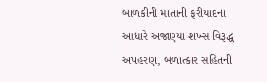બાળકીની માતાની ફરીયાદના આધારે અજાણ્યા શખ્સ વિરૂદ્ધ અપહરણ, બળાત્કાર સહિતની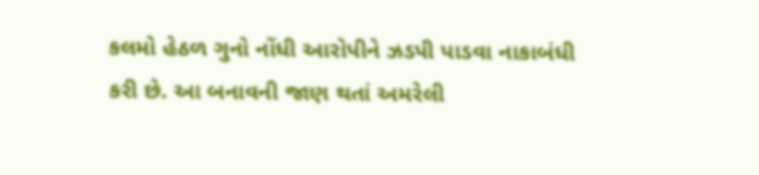કલમો હેઠળ ગુનો નોંધી આરોપીને ઝડપી પાડવા નાકાબંધી કરી છે. આ બનાવની જાણ થતાં અમરેલી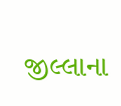જીલ્લાના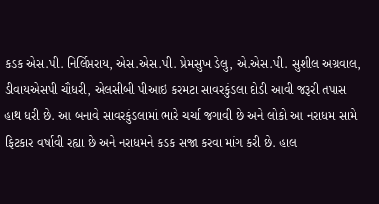કડક એસ.પી. નિર્લિપ્તરાય, એસ.એસ.પી. પ્રેમસુખ ડેલુ, એ.એસ.પી. સુશીલ અગ્રવાલ, ડીવાયએસપી ચૌધરી, એલસીબી પીઆઇ કરમટા સાવરકુંડલા દોડી આવી જરૂરી તપાસ હાથ ધરી છે. આ બનાવે સાવરકુંડલામાં ભારે ચર્ચા જગાવી છે અને લોકો આ નરાધમ સામે ફિટકાર વર્ષાવી રહ્યા છે અને નરાધમને કડક સજા કરવા માંગ કરી છે. હાલ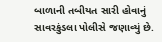બાળાની તબીયત સારી હોવાનું સાવરકુંડલા પોલીસે જણાવ્યું છે.